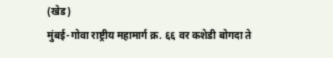(खेड)
मुंबई-गोवा राष्ट्रीय महामार्ग क्र. ६६ वर कशेडी बोगदा ते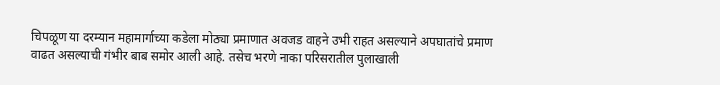चिपळूण या दरम्यान महामार्गाच्या कडेला मोठ्या प्रमाणात अवजड वाहने उभी राहत असल्याने अपघातांचे प्रमाण वाढत असल्याची गंभीर बाब समोर आली आहे. तसेच भरणे नाका परिसरातील पुलाखाली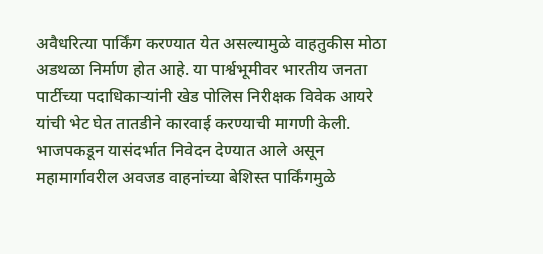अवैधरित्या पार्किंग करण्यात येत असल्यामुळे वाहतुकीस मोठा अडथळा निर्माण होत आहे. या पार्श्वभूमीवर भारतीय जनता पार्टीच्या पदाधिकाऱ्यांनी खेड पोलिस निरीक्षक विवेक आयरे यांची भेट घेत तातडीने कारवाई करण्याची मागणी केली.
भाजपकडून यासंदर्भात निवेदन देण्यात आले असून महामार्गावरील अवजड वाहनांच्या बेशिस्त पार्किंगमुळे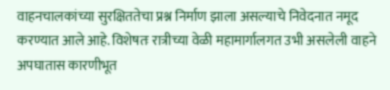वाहनचालकांच्या सुरक्षिततेचा प्रश्न निर्माण झाला असल्याचे निवेदनात नमूद करण्यात आले आहे. विशेषतः रात्रीच्या वेळी महामार्गालगत उभी असलेली वाहने अपघातास कारणीभूत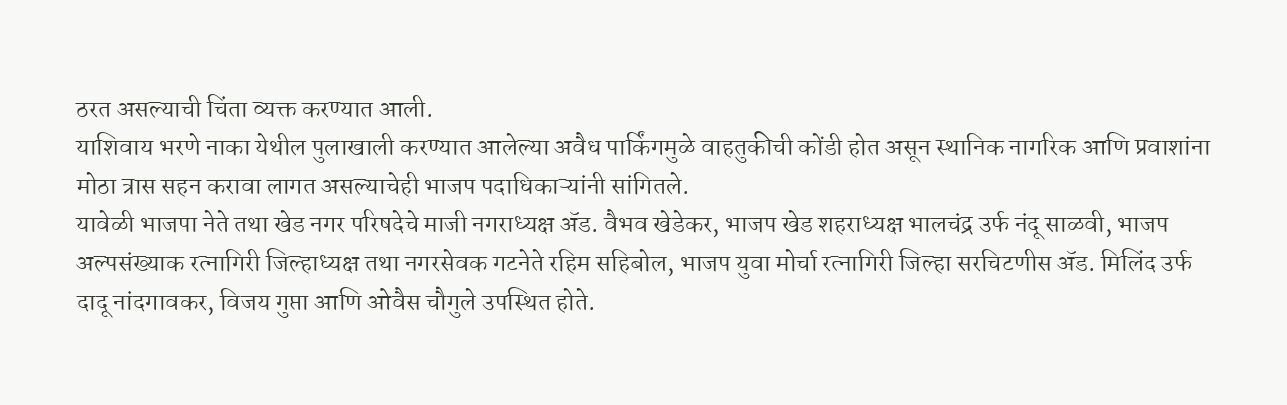ठरत असल्याची चिंता व्यक्त करण्यात आली.
याशिवाय भरणे नाका येथील पुलाखाली करण्यात आलेल्या अवैध पार्किंगमुळे वाहतुकीची कोंडी होत असून स्थानिक नागरिक आणि प्रवाशांना मोठा त्रास सहन करावा लागत असल्याचेही भाजप पदाधिकाऱ्यांनी सांगितले.
यावेळी भाजपा नेते तथा खेड नगर परिषदेचे माजी नगराध्यक्ष ॲड. वैभव खेडेकर, भाजप खेड शहराध्यक्ष भालचंद्र उर्फ नंदू साळवी, भाजप अल्पसंख्याक रत्नागिरी जिल्हाध्यक्ष तथा नगरसेवक गटनेते रहिम सहिबोल, भाजप युवा मोर्चा रत्नागिरी जिल्हा सरचिटणीस ॲड. मिलिंद उर्फ दादू नांदगावकर, विजय गुप्ता आणि ओवैस चौगुले उपस्थित होते.